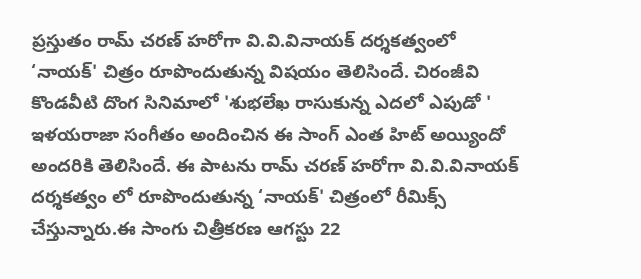ప్రస్తుతం రామ్ చరణ్ హరోగా వి.వి.వినాయక్ దర్శకత్వంలో ‘నాయక్' చిత్రం రూపొందుతున్న విషయం తెలిసిందే. చిరంజీవి కొండవీటి దొంగ సినిమాలో 'శుభలేఖ రాసుకున్న ఎదలో ఎపుడో ' ఇళయరాజా సంగీతం అందించిన ఈ సాంగ్ ఎంత హిట్ అయ్యిందో అందరికి తెలిసిందే. ఈ పాటను రామ్ చరణ్ హరోగా వి.వి.వినాయక్ దర్శకత్వం లో రూపొందుతున్న ‘నాయక్' చిత్రంలో రీమిక్స్ చేస్తున్నారు.ఈ సాంగు చిత్రీకరణ ఆగస్టు 22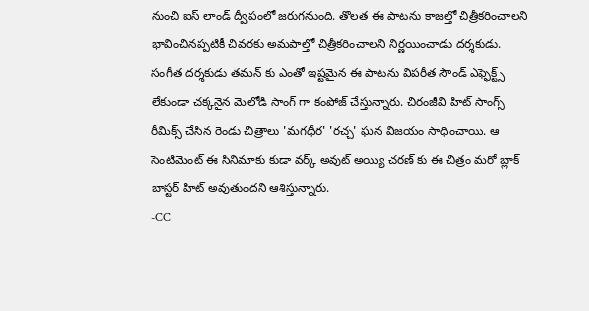నుంచి ఐస్ లాండ్ ద్వీపంలో జరుగనుంది. తొలత ఈ పాటను కాజల్తో చిత్రీకరించాలని భావించినప్పటికీ చివరకు అమపాల్తో చిత్రీకరించాలని నిర్ణయించాడు దర్శకుడు. సంగీత దర్శకుడు తమన్ కు ఎంతో ఇష్టమైన ఈ పాటను విపరీత సౌండ్ ఎఫ్ఫెక్ట్స్ లేకుండా చక్కనైన మెలోడి సాంగ్ గా కంపోజ్ చేస్తున్నారు. చిరంజీవి హిట్ సాంగ్స్ రీమిక్స్ చేసిన రెండు చిత్రాలు 'మగధీర' 'రచ్చ' ఘన విజయం సాధించాయి. ఆ సెంటిమెంట్ ఈ సినిమాకు కుడా వర్క్ అవుట్ అయ్యి చరణ్ కు ఈ చిత్రం మరో బ్లాక్ బాస్టర్ హిట్ అవుతుందని ఆశిస్తున్నారు.
-CC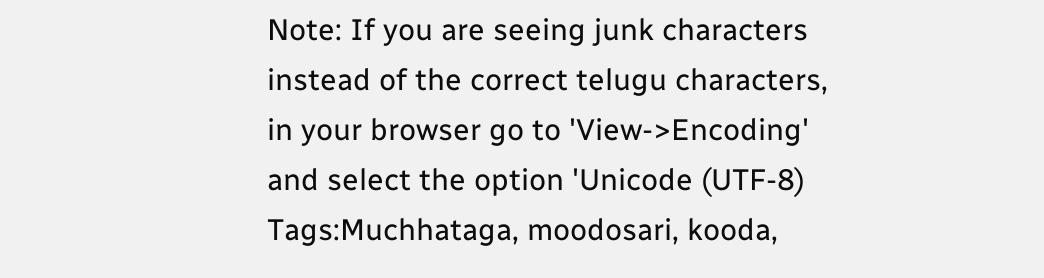Note: If you are seeing junk characters instead of the correct telugu characters, in your browser go to 'View->Encoding' and select the option 'Unicode (UTF-8)
Tags:Muchhataga, moodosari, kooda,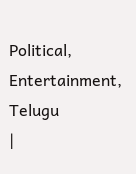Political, Entertainment, Telugu
|